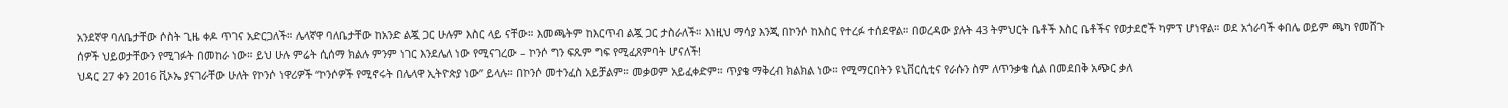አንደኛዋ ባለቤታቸው ሶስት ጊዜ ቀዶ ጥገና አድርጋለች። ሌላኛዋ ባለቤታቸው ከአንድ ልጇ ጋር ሁሉም እስር ላይ ናቸው። እመጫትም ከእርጥብ ልጇ ጋር ታስራለች። እነዚህ ማሳያ እንጂ በኮንሶ ከእስር የተረፉ ተሰደዋል። በወረዳው ያሉት 43 ትምህርት ቤቶች እስር ቤቶችና የወታደሮች ካምፕ ሆነዋል። ወደ አጎራባች ቀበሌ ወይም ጫካ የመሸጉ ሰዎች ህይወታቸውን የሚገፉት በመከራ ነው። ይህ ሁሉ ምሬት ሲሰማ ክልሉ ምንም ነገር እንደሌለ ነው የሚናገረው – ኮንሶ ግን ፍጹም ግፍ የሚፈጸምባት ሆናለች!
ህዳር 27 ቀን 2016 ቪኦኤ ያናገራቸው ሁለት የኮንሶ ነዋሪዎች “ኮንሶዎች የሚኖሩት በሌላዋ ኢትዮጵያ ነው” ይላሉ። በኮንሶ መተንፈስ አይቻልም። መቃወም አይፈቀድም። ጥያቄ ማቅረብ ክልክል ነው። የሚማርበትን ዩኒቨርሲቲና የራሱን ስም ለጥንቃቄ ሲል በመደበቅ አጭር ቃለ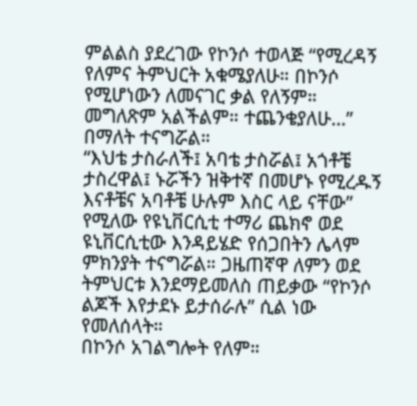ምልልስ ያደረገው የኮንሶ ተወላጅ “የሚረዳኝ የለምና ትምህርት አቁሜያለሁ። በኮንሶ የሚሆነውን ለመናገር ቃል የለኝም። መግለጽም አልችልም። ተጨንቄያለሁ…” በማለት ተናግሯል።
“እህቴ ታስራለች፤ አባቴ ታስሯል፤ አጎቶቼ ታስረዋል፤ ኑሯችን ዝቅተኛ በመሆኑ የሚረዱኝ እናቶቼና አባቶቼ ሁሉም እስር ላይ ናቸው” የሚለው የዩኒቨርሲቲ ተማሪ ጨክኖ ወደ ዩኒቨርሲቲው እንዳይሄድ የሰጋበትን ሌላም ምክንያት ተናግሯል። ጋዜጠኛዋ ለምን ወደ ትምህርቱ እንደማይመለስ ጠይቃው “የኮንሶ ልጆች እየታደኑ ይታሰራሉ” ሲል ነው የመለሰላት።
በኮንሶ አገልግሎት የለም።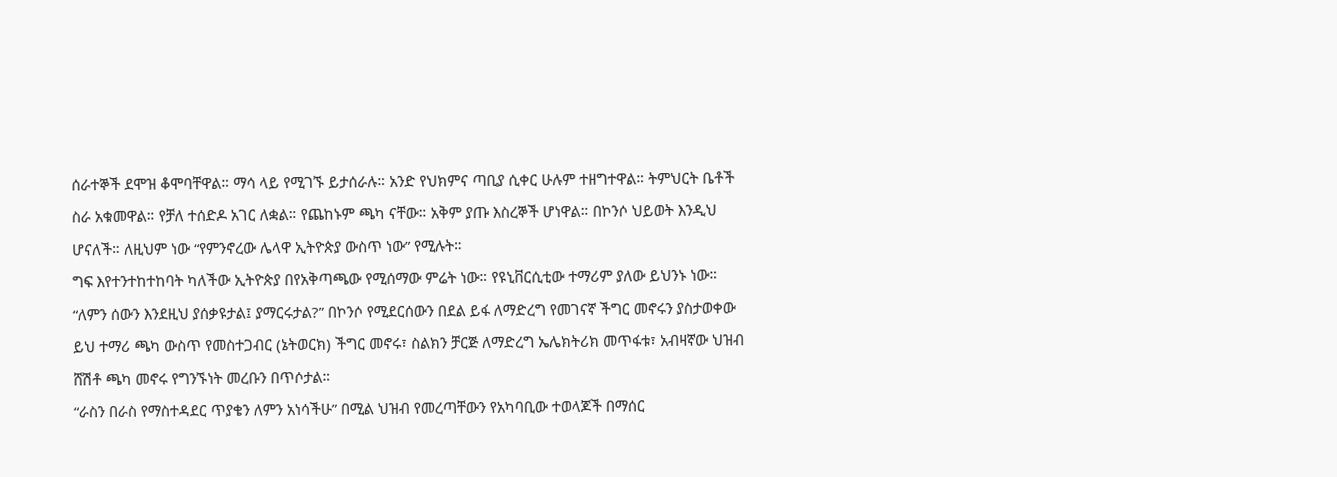ሰራተኞች ደሞዝ ቆሞባቸዋል። ማሳ ላይ የሚገኙ ይታሰራሉ። አንድ የህክምና ጣቢያ ሲቀር ሁሉም ተዘግተዋል። ትምህርት ቤቶች ስራ አቁመዋል። የቻለ ተሰድዶ አገር ለቋል። የጨከኑም ጫካ ናቸው። አቅም ያጡ እስረኞች ሆነዋል። በኮንሶ ህይወት እንዲህ ሆናለች። ለዚህም ነው “የምንኖረው ሌላዋ ኢትዮጵያ ውስጥ ነው” የሚሉት።
ግፍ እየተንተከተከባት ካለችው ኢትዮጵያ በየአቅጣጫው የሚሰማው ምሬት ነው። የዩኒቨርሲቲው ተማሪም ያለው ይህንኑ ነው። “ለምን ሰውን እንደዚህ ያሰቃዩታል፤ ያማርሩታል?” በኮንሶ የሚደርሰውን በደል ይፋ ለማድረግ የመገናኛ ችግር መኖሩን ያስታወቀው ይህ ተማሪ ጫካ ውስጥ የመስተጋብር (ኔትወርክ) ችግር መኖሩ፣ ስልክን ቻርጅ ለማድረግ ኤሌክትሪክ መጥፋቱ፣ አብዛኛው ህዝብ ሸሽቶ ጫካ መኖሩ የግንኙነት መረቡን በጥሶታል።
“ራስን በራስ የማስተዳደር ጥያቄን ለምን አነሳችሁ” በሚል ህዝብ የመረጣቸውን የአካባቢው ተወላጆች በማሰር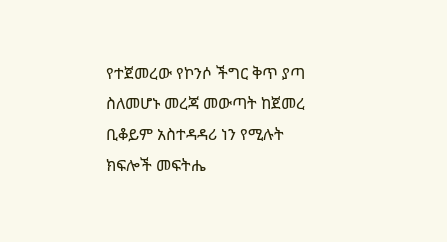የተጀመረው የኮንሶ ችግር ቅጥ ያጣ ስለመሆኑ መረጃ መውጣት ከጀመረ ቢቆይም አስተዳዳሪ ነን የሚሉት ክፍሎች መፍትሔ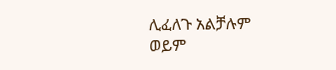ሊፈለጉ አልቻሉም ወይም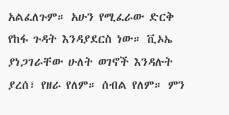አልፈለጉም። አሁን የሚፈራው ድርቅ የከፋ ጉዳት እንዳያደርስ ነው። ቪኦኤ ያነጋገራቸው ሁለት ወገኖች እንዳሉት ያረሰ፣ የዘራ የለም። ሰብል የለም። ምን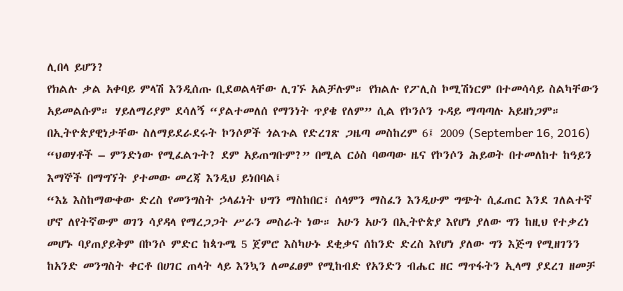ሊበላ ይሆን?
የክልሉ ቃል አቀባይ ምላሽ እንዲሰጡ ቢደወልላቸው ሊገኙ አልቻሉም። የክልሉ የፖሊስ ኮሚሽነርም በተመሳሳይ ስልካቸውን አይመልሱም። ሃይለማሪያም ደሳለኝ “ያልተመለሰ የማንነት ጥያቄ የለም” ሲል የኮንሶን ጉዳይ ማጣጣሉ አይዘነጋም።
በኢትዮጵያዊነታቸው ስለማይደራደሩት ኮንሶዎች ጎልጉል የድረገጽ ጋዜጣ መስከረም 6፤ 2009 (September 16, 2016) “ህወሃቶች – ምንድነው የሚፈልጉት? ደም አይጠግቡም?” በሚል ርዕስ ባወጣው ዜና የኮንሶን ሕይወት በተመለከተ ከዓይን እማኞች በማግኘት ያተመው መረጃ እንዲህ ይነበባል፤
“እኔ እስከማውቀው ድረስ የመንግስት ኃላፊነት ህግን ማስከበር፣ ሰላምን ማስፈን እንዲሁም ግጭት ሲፈጠር እንደ ገለልተኛ ሆኖ ለየትኛውም ወገን ሳያዳላ የማረጋጋት ሥራን መስራት ነው። አሁን አሁን በኢትዮጵያ እየሆነ ያለው ግን ከዚህ የተቃረነ መሆኑ ባያጠያይቅም በኮንሶ ምድር ከጳጉሜ 5 ጀምሮ እስካሁኑ ደቂቃና ሰከንድ ድረስ እየሆነ ያለው ግን እጅግ የሚዘገንን ከአንድ መንግስት ቀርቶ በሀገር ጠላት ላይ እንኳን ለመፈፀም የሚከብድ የአንድን ብሔር ዘር ማጥፋትን ኢላማ ያደረገ ዘመቻ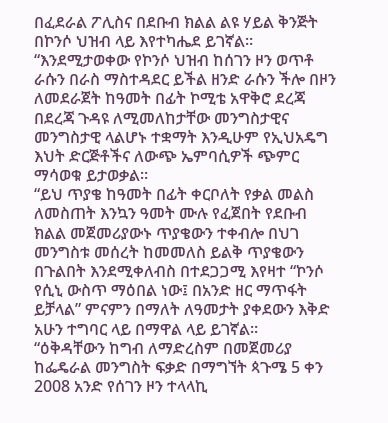በፈደራል ፖሊስና በደቡብ ክልል ልዩ ሃይል ቅንጅት በኮንሶ ህዝብ ላይ እየተካሔደ ይገኛል።
“እንደሚታወቀው የኮንሶ ህዝብ ከሰገን ዞን ወጥቶ ራሱን በራስ ማስተዳደር ይችል ዘንድ ራሱን ችሎ በዞን ለመደራጀት ከዓመት በፊት ኮሚቴ አዋቅሮ ደረጃ በደረጃ ጉዳዩ ለሚመለከታቸው መንግስታዊና መንግስታዊ ላልሆኑ ተቋማት እንዲሁም የኢህአዴግ እህት ድርጅቶችና ለውጭ ኤምባሲዎች ጭምር ማሳወቁ ይታወቃል።
“ይህ ጥያቄ ከዓመት በፊት ቀርቦለት የቃል መልስ ለመስጠት እንኳን ዓመት ሙሉ የፈጀበት የደቡብ ክልል መጀመሪያውኑ ጥያቄውን ተቀብሎ በህገ መንግስቱ መሰረት ከመመለስ ይልቅ ጥያቄውን በጉልበት እንደሚቀለብስ በተደጋጋሚ እየዛተ “ኮንሶ የሲኒ ውስጥ ማዕበል ነው፤ በአንድ ዘር ማጥፋት ይቻላል” ምናምን በማለት ለዓመታት ያቀደውን እቅድ አሁን ተግባር ላይ በማዋል ላይ ይገኛል።
“ዕቅዳቸውን ከግብ ለማድረስም በመጀመሪያ ከፌዴራል መንግስት ፍቃድ በማግኘት ጳጉሜ 5 ቀን 2008 አንድ የሰገን ዞን ተላላኪ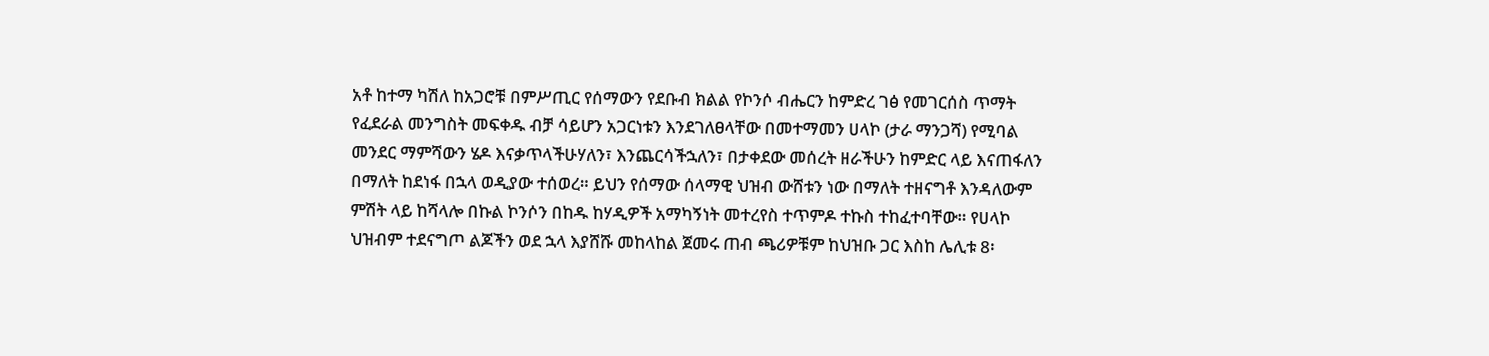አቶ ከተማ ካሽለ ከአጋሮቹ በምሥጢር የሰማውን የደቡብ ክልል የኮንሶ ብሔርን ከምድረ ገፅ የመገርሰስ ጥማት የፈደራል መንግስት መፍቀዱ ብቻ ሳይሆን አጋርነቱን እንደገለፀላቸው በመተማመን ሀላኮ (ታራ ማንጋሻ) የሚባል መንደር ማምሻውን ሄዶ እናቃጥላችሁሃለን፣ እንጨርሳችኋለን፣ በታቀደው መሰረት ዘራችሁን ከምድር ላይ እናጠፋለን በማለት ከደነፋ በኋላ ወዲያው ተሰወረ። ይህን የሰማው ሰላማዊ ህዝብ ውሸቱን ነው በማለት ተዘናግቶ እንዳለውም ምሽት ላይ ከሻላሎ በኩል ኮንሶን በከዱ ከሃዲዎች አማካኝነት መተረየስ ተጥምዶ ተኩስ ተከፈተባቸው። የሀላኮ ህዝብም ተደናግጦ ልጆችን ወደ ኋላ እያሸሹ መከላከል ጀመሩ ጠብ ጫሪዎቹም ከህዝቡ ጋር እስከ ሌሊቱ 8፡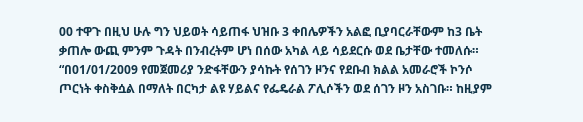00 ተዋጉ በዚህ ሁሉ ግን ህይወት ሳይጠፋ ህዝቡ 3 ቀበሌዎችን አልፎ ቢያባርራቸውም ከ3 ቤት ቃጠሎ ውጪ ምንም ጉዳት በንብረትም ሆነ በሰው አካል ላይ ሳይደርሱ ወደ ቤታቸው ተመለሱ።
“በ01/01/2009 የመጀመሪያ ንድፋቸውን ያሳኩት የሰገን ዞንና የደቡብ ክልል አመራሮች ኮንሶ ጦርነት ቀስቅሷል በማለት በርካታ ልዩ ሃይልና የፌዴራል ፖሊሶችን ወደ ሰገን ዞን አስገቡ። ከዚያም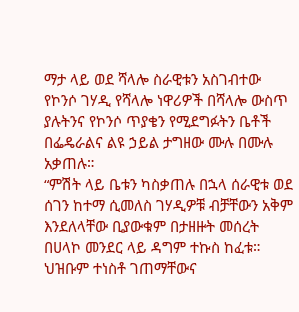ማታ ላይ ወደ ሻላሎ ስራዊቱን አስገብተው የኮንሶ ገሃዲ የሻላሎ ነዋሪዎች በሻላሎ ውስጥ ያሉትንና የኮንሶ ጥያቄን የሚደግፉትን ቤቶች በፌዴራልና ልዩ ኃይል ታግዘው ሙሉ በሙሉ አቃጠሉ።
“ምሽት ላይ ቤቱን ካስቃጠሉ በኋላ ሰራዊቱ ወደ ሰገን ከተማ ሲመለስ ገሃዲዎቹ ብቻቸውን አቅም እንደለላቸው ቢያውቁም በታዘዙት መሰረት በሀላኮ መንደር ላይ ዳግም ተኩስ ከፈቱ። ህዝቡም ተነስቶ ገጠማቸውና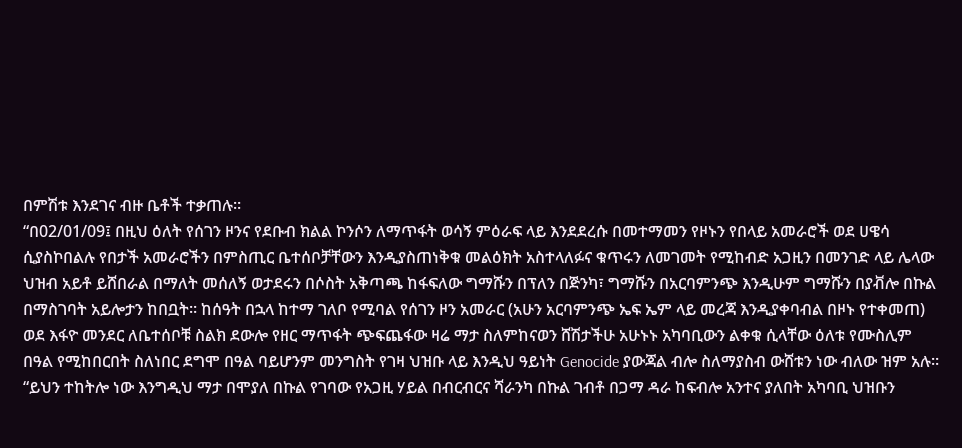በምሽቱ እንደገና ብዙ ቤቶች ተቃጠሉ።
“በ02/01/09፤ በዚህ ዕለት የሰገን ዞንና የደቡብ ክልል ኮንሶን ለማጥፋት ወሳኝ ምዕራፍ ላይ እንደደረሱ በመተማመን የዞኑን የበላይ አመራሮች ወደ ሀዌሳ ሲያስኮበልሉ የበታች አመራሮችን በምስጢር ቤተሰቦቻቸውን እንዲያስጠነቅቁ መልዕክት አስተላለፉና ቁጥሩን ለመገመት የሚከብድ አጋዚን በመንገድ ላይ ሌላው ህዝብ አይቶ ይሸበራል በማለት መሰለኝ ወታደሩን በሶስት አቅጣጫ ከፋፍለው ግማሹን በፕለን በጅንካ፣ ግማሹን በአርባምንጭ እንዲሁም ግማሹን በያቭሎ በኩል በማስገባት አይሎታን ከበቧት። ከሰዓት በኋላ ከተማ ገለቦ የሚባል የሰገን ዞን አመራር (አሁን አርባምንጭ ኤፍ ኤም ላይ መረጃ እንዲያቀባብል በዞኑ የተቀመጠ) ወደ እፋዮ መንደር ለቤተሰቦቹ ስልክ ደውሎ የዘር ማጥፋት ጭፍጨፋው ዛሬ ማታ ስለምከናወን ሸሽታችሁ አሁኑኑ አካባቢውን ልቀቁ ሲላቸው ዕለቱ የሙስሊም በዓል የሚከበርበት ስለነበር ደግሞ በዓል ባይሆንም መንግስት የገዛ ህዝቡ ላይ እንዲህ ዓይነት Genocide ያውጃል ብሎ ስለማያስብ ውሸቱን ነው ብለው ዝም አሉ።
“ይህን ተከትሎ ነው እንግዲህ ማታ በሞያለ በኩል የገባው የአጋዚ ሃይል በብርብርና ሻራንካ በኩል ገብቶ በጋማ ዳራ ከፍብሎ አንተና ያለበት አካባቢ ህዝቡን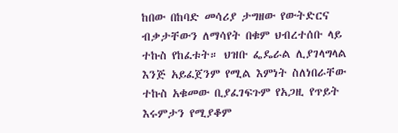ከበው በከባድ መሳሪያ ታግዘው የውትድርና ብቃታቸውን ለማሳየት በቁም ህብረተሰቡ ላይ ተኩስ የከፈቱት። ህዝቡ ፌዴራል ሊያገላግላል እንጅ አይፈጀንም የሚል እምነት ስለነበራቸው ተኩስ አቁመው ቢያፈገፍጉም የአጋዚ የጥይት እሩምታን የሚያቆም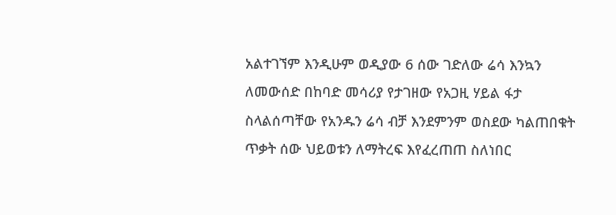አልተገኘም እንዲሁም ወዲያው 6 ሰው ገድለው ሬሳ እንኳን ለመውሰድ በከባድ መሳሪያ የታገዘው የአጋዚ ሃይል ፋታ ስላልሰጣቸው የአንዱን ሬሳ ብቻ እንደምንም ወስደው ካልጠበቁት ጥቃት ሰው ህይወቱን ለማትረፍ እየፈረጠጠ ስለነበር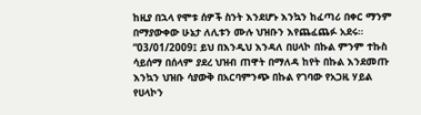ከዚያ በኋላ የሞቱ ሰዎች ስንት እንደሆኑ እንኳን ከፈጣሪ በቀር ማንም በማያውቀው ሁኔታ ለሊቱን ሙሉ ህዝቡን እየጨፈጨፉ አደሩ።
“03/01/2009፤ ይህ በእንዲህ እንዳለ በሀላኮ በኩል ምንም ተኩስ ሳይሰማ በሰላም ያደረ ህዝብ ጠዋት በማለዳ ከየት በኩል እንደመጡ እንኳን ህዝቡ ሳያውቅ በአርባምንጭ በኩል የገባው የአጋዚ ሃይል የሀላኮን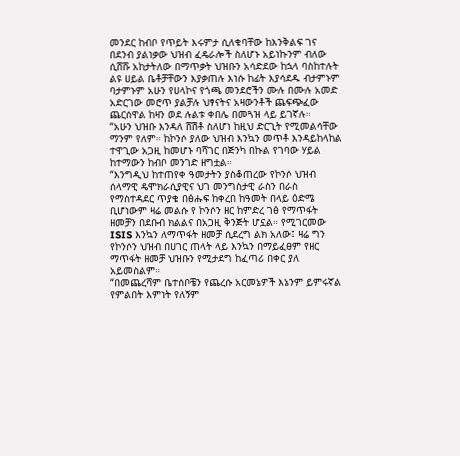መንደር ከብቦ የጥይት እሩምታ ሲለቁባቸው ከእንቅልፍ ገና በደንብ ያልነቃው ህዝብ ፈዴራሎች ስለሆኑ አይነኩንም ብለው ሲሸሹ አከታትለው በማጥቃት ህዝቡን አሳድደው ከኋላ ባስከተሉት ልዩ ሀይል ቤቶቻቸውን እያቃጠሉ እነሱ ከፊት እያሳደዱ ብታምኑም ባታምኑም አሁን የሀላኮና የጎጫ መንደሮችን ሙሉ በሙሉ አመድ አድርገው መሮጥ ያልቻሉ ህፃናትና አዛውንቶች ጨፍጭፈው ጨርሰዋል ከዛን ወደ ሉልቱ ቀበሌ በመጓዝ ላይ ይገኛሉ።
“አሁን ህዝቡ እንዳለ ሸሽቶ ስለሆነ ከዚህ ድርጊት የሚመልሳቸው ማንም የለም። ከኮንሶ ያለው ህዝብ እንኳን መጥቶ እንዳይከላከል ተዋጊው አጋዚ ከመሆኑ ባሻገር በጅንካ በኩል የገባው ሃይል ከተማውን ከብቦ መንገድ ዘግቷል።
“እንግዲህ ከተጠየቀ ዓመታትን ያስቆጠረው የኮንሶ ህዝብ ሰላማዊ ዴሞክራሲያዊና ህገ መንግስታዊ ራስን በራስ የማስተዳደር ጥያቄ በፅሑፍ ከቀረበ ከዓመት በላይ ዕድሜ ቢሆነውም ዛሬ መልሱ የ ኮንሶን ዘር ከምድረ ገፅ የማጥፋት ዘመቻን በደቡብ ክልልና በአጋዚ ቅንጅት ሆኗል። የሚገርመው ISIS እንኳን ለማጥፋት ዘመቻ ሲደረግ ልክ አለው፤ ዛሬ ግን የኮንሶን ህዝብ በሀገር ጠላት ላይ እንኳን በማይፈፀም የዘር ማጥፋት ዘመቻ ህዝቡን የሚታደግ ከፈጣሪ በቀር ያለ አይመስልም።
“በመጨረሻም ቤተሰቦቼን የጨረሱ አርመኔዎች እኔንም ይምሩኛል የምልበት እምነት የለኝም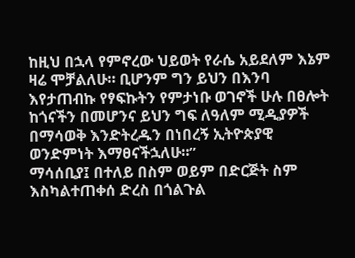ከዚህ በኋላ የምኖረው ህይወት የራሴ አይደለም እኔም ዛሬ ሞቻልለሁ። ቢሆንም ግን ይህን በእንባ እየታጠብኩ የፃፍኩትን የምታነቡ ወገኖች ሁሉ በፀሎት ከጎናችን በመሆንና ይህን ግፍ ለዓለም ሚዲያዎች በማሳወቅ እንድትረዱን በነበረኝ ኢትዮጵያዊ ወንድምነት እማፀናችኋለሁ።”
ማሳሰቢያ፤ በተለይ በስም ወይም በድርጅት ስም እስካልተጠቀሰ ድረስ በጎልጉል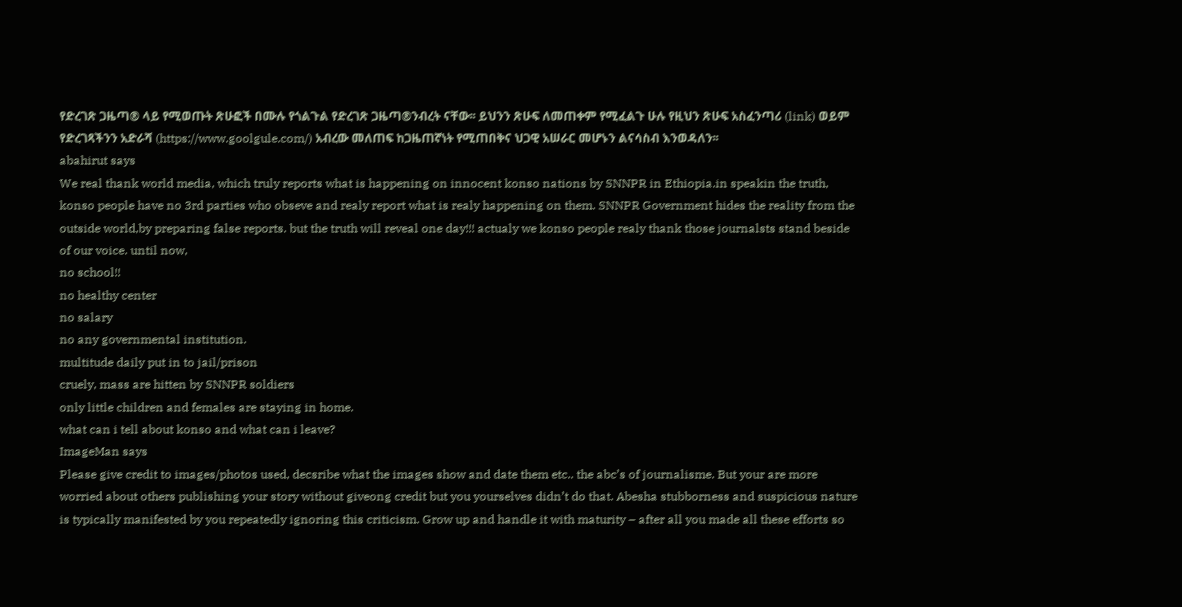የድረገጽ ጋዜጣ® ላይ የሚወጡት ጽሁፎች በሙሉ የጎልጉል የድረገጽ ጋዜጣ®ንብረት ናቸው፡፡ ይህንን ጽሁፍ ለመጠቀም የሚፈልጉ ሁሉ የዚህን ጽሁፍ አስፈንጣሪ (link) ወይም የድረገጻችንን አድራሻ (https://www.goolgule.com/) አብረው መለጠፍ ከጋዜጠኛነት የሚጠበቅና ህጋዊ አሠራር መሆኑን ልናሳስብ እንወዳለን፡፡
abahirut says
We real thank world media, which truly reports what is happening on innocent konso nations by SNNPR in Ethiopia.in speakin the truth, konso people have no 3rd parties who obseve and realy report what is realy happening on them. SNNPR Government hides the reality from the outside world,by preparing false reports. but the truth will reveal one day!!! actualy we konso people realy thank those journalsts stand beside of our voice. until now,
no school!!
no healthy center
no salary
no any governmental institution.
multitude daily put in to jail/prison
cruely, mass are hitten by SNNPR soldiers
only little children and females are staying in home.
what can i tell about konso and what can i leave?
ImageMan says
Please give credit to images/photos used, decsribe what the images show and date them etc.. the abc’s of journalisme. But your are more worried about others publishing your story without giveong credit but you yourselves didn’t do that. Abesha stubborness and suspicious nature is typically manifested by you repeatedly ignoring this criticism. Grow up and handle it with maturity – after all you made all these efforts so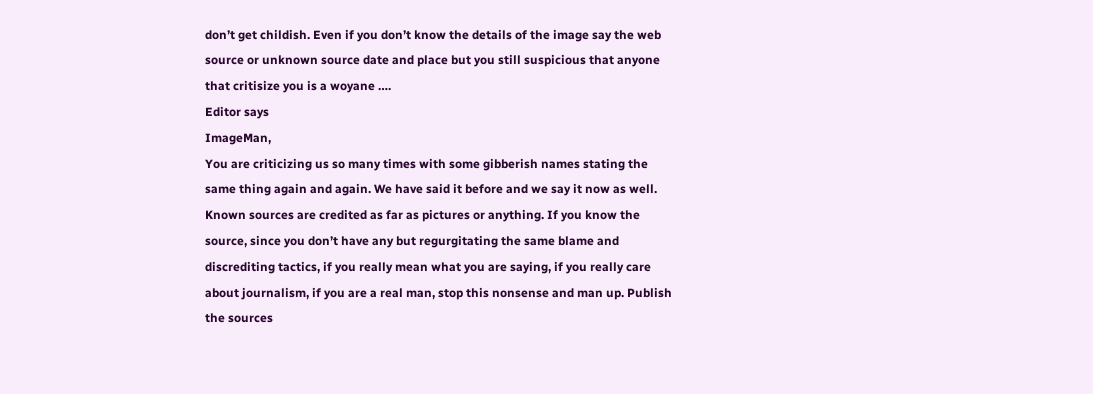don’t get childish. Even if you don’t know the details of the image say the web source or unknown source date and place but you still suspicious that anyone that critisize you is a woyane ….
Editor says
ImageMan,
You are criticizing us so many times with some gibberish names stating the same thing again and again. We have said it before and we say it now as well. Known sources are credited as far as pictures or anything. If you know the source, since you don’t have any but regurgitating the same blame and discrediting tactics, if you really mean what you are saying, if you really care about journalism, if you are a real man, stop this nonsense and man up. Publish the sources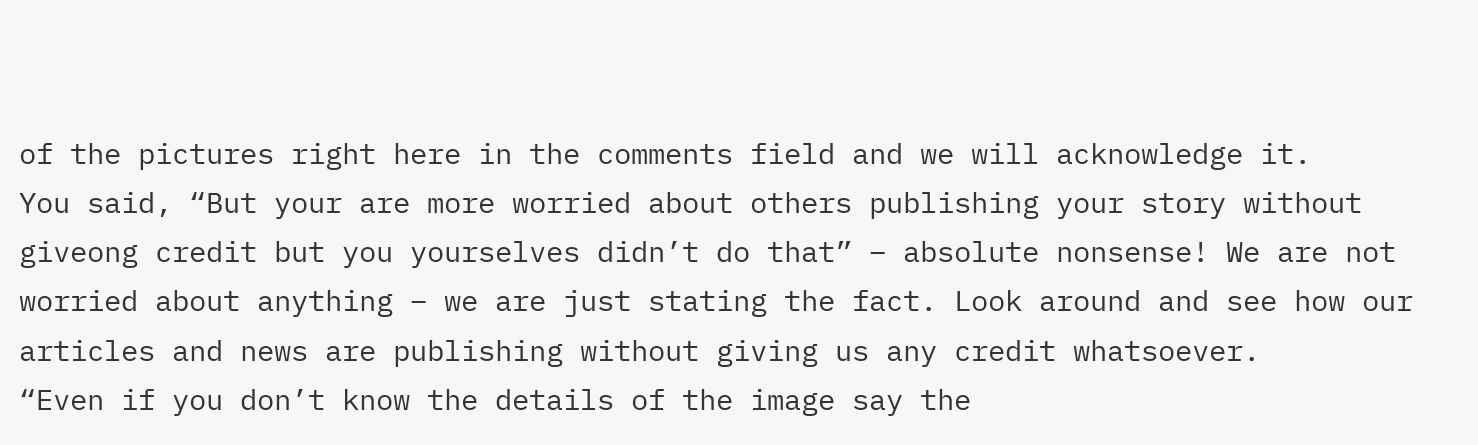of the pictures right here in the comments field and we will acknowledge it.
You said, “But your are more worried about others publishing your story without giveong credit but you yourselves didn’t do that” – absolute nonsense! We are not worried about anything – we are just stating the fact. Look around and see how our articles and news are publishing without giving us any credit whatsoever.
“Even if you don’t know the details of the image say the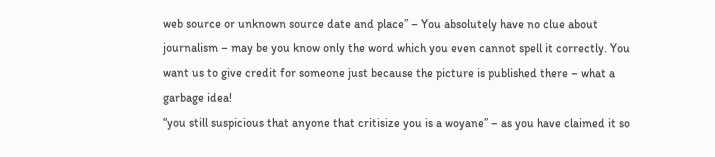web source or unknown source date and place” – You absolutely have no clue about journalism – may be you know only the word which you even cannot spell it correctly. You want us to give credit for someone just because the picture is published there – what a garbage idea!
“you still suspicious that anyone that critisize you is a woyane” – as you have claimed it so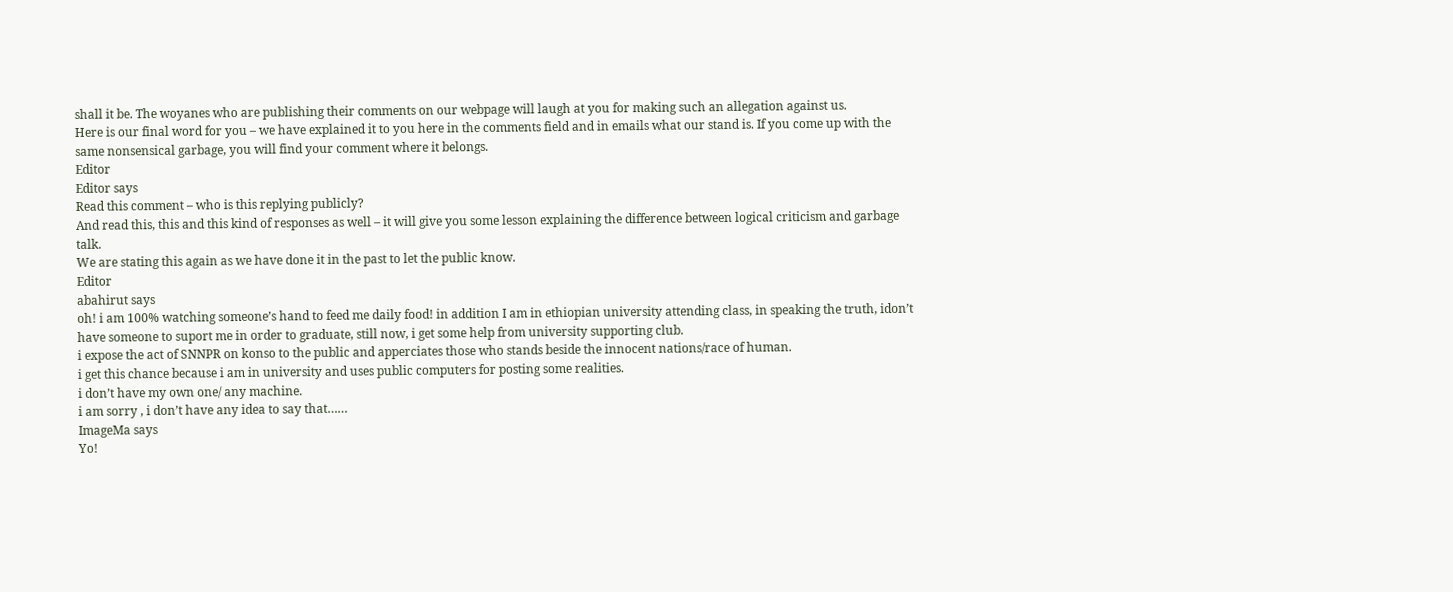shall it be. The woyanes who are publishing their comments on our webpage will laugh at you for making such an allegation against us.
Here is our final word for you – we have explained it to you here in the comments field and in emails what our stand is. If you come up with the same nonsensical garbage, you will find your comment where it belongs.
Editor
Editor says
Read this comment – who is this replying publicly?
And read this, this and this kind of responses as well – it will give you some lesson explaining the difference between logical criticism and garbage talk.
We are stating this again as we have done it in the past to let the public know.
Editor
abahirut says
oh! i am 100% watching someone’s hand to feed me daily food! in addition I am in ethiopian university attending class, in speaking the truth, idon’t have someone to suport me in order to graduate, still now, i get some help from university supporting club.
i expose the act of SNNPR on konso to the public and apperciates those who stands beside the innocent nations/race of human.
i get this chance because i am in university and uses public computers for posting some realities.
i don’t have my own one/ any machine.
i am sorry , i don’t have any idea to say that……
ImageMa says
Yo!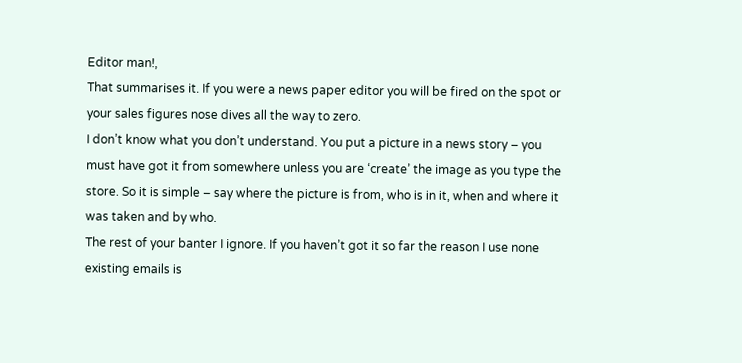Editor man!,
That summarises it. If you were a news paper editor you will be fired on the spot or your sales figures nose dives all the way to zero.
I don’t know what you don’t understand. You put a picture in a news story – you must have got it from somewhere unless you are ‘create’ the image as you type the store. So it is simple – say where the picture is from, who is in it, when and where it was taken and by who.
The rest of your banter I ignore. If you haven’t got it so far the reason I use none existing emails is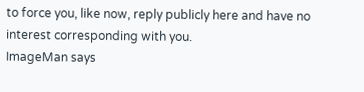to force you, like now, reply publicly here and have no interest corresponding with you.
ImageMan says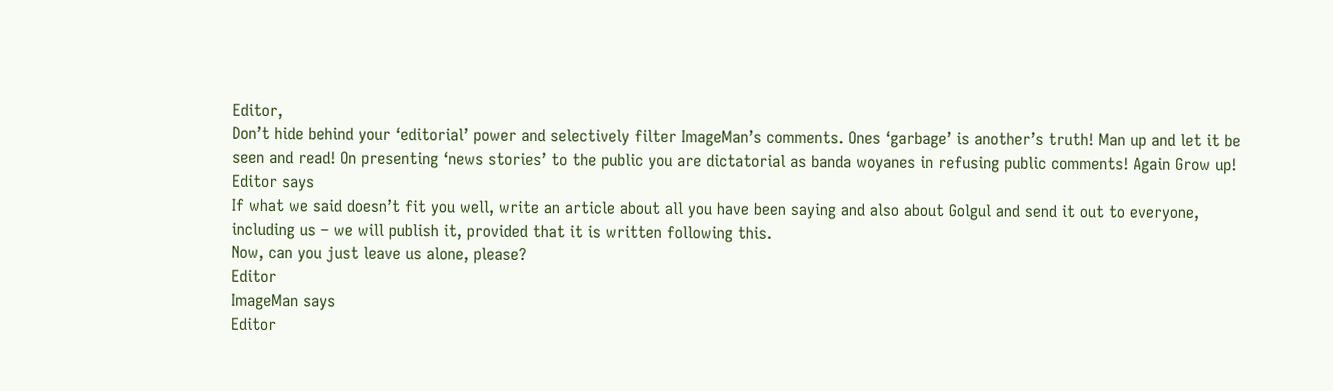Editor,
Don’t hide behind your ‘editorial’ power and selectively filter ImageMan’s comments. Ones ‘garbage’ is another’s truth! Man up and let it be seen and read! On presenting ‘news stories’ to the public you are dictatorial as banda woyanes in refusing public comments! Again Grow up!
Editor says
If what we said doesn’t fit you well, write an article about all you have been saying and also about Golgul and send it out to everyone, including us – we will publish it, provided that it is written following this.
Now, can you just leave us alone, please?
Editor
ImageMan says
Editor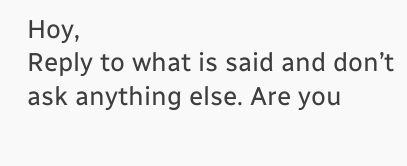Hoy,
Reply to what is said and don’t ask anything else. Are you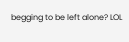begging to be left alone? LOL